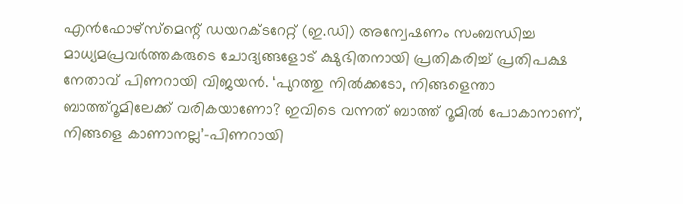എൻഫോഴ്സ്മെന്റ് ഡയറക്ടറേറ്റ് (ഇ.ഡി) അന്വേഷണം സംബന്ധിച്ച മാധ്യമപ്രവർത്തകരുടെ ചോദ്യങ്ങളോട് ക്ഷുഭിതനായി പ്രതികരിച്ച് പ്രതിപക്ഷ നേതാവ് പിണറായി വിജയൻ. ‘പുറത്തു നിൽക്കടോ, നിങ്ങളെന്താ ബാത്ത്റൂമിലേക്ക് വരികയാണോ? ഇവിടെ വന്നത് ബാത്ത് റൂമിൽ പോകാനാണ്, നിങ്ങളെ കാണാനല്ല’–പിണറായി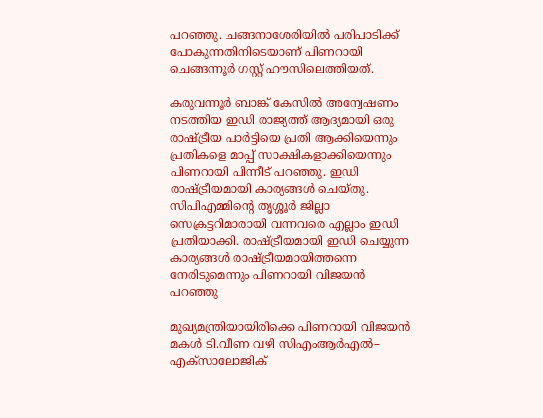പറഞ്ഞു. ചങ്ങനാശേരിയിൽ പരിപാടിക്ക് പോകുന്നതിനിടെയാണ് പിണറായി ചെങ്ങന്നൂർ ഗസ്റ്റ് ഹൗസിലെത്തിയത്.

കരുവന്നൂർ ബാങ്ക് കേസിൽ അന്വേഷണം നടത്തിയ ഇഡി രാജ്യത്ത് ആദ്യമായി ഒരു രാഷ്ട്രീയ പാർട്ടിയെ പ്രതി ആക്കിയെന്നും പ്രതികളെ മാപ്പ് സാക്ഷികളാക്കിയെന്നും പിണറായി പിന്നീട് പറഞ്ഞു. ഇഡി രാഷ്ട്രീയമായി കാര്യങ്ങൾ ചെയ്തു. സിപിഎമ്മിന്റെ തൃശ്ശൂർ ജില്ലാ സെക്രട്ടറിമാരായി വന്നവരെ എല്ലാം ഇഡി പ്രതിയാക്കി. രാഷ്ട്രീയമായി ഇഡി ചെയ്യുന്ന കാര്യങ്ങൾ രാഷ്ട്രീയമായിത്തന്നെ നേരിടുമെന്നും പിണറായി വിജയൻ പറഞ്ഞു

മുഖ്യമന്ത്രിയായിരിക്കെ പിണറായി വിജയൻ മകൾ ടി.വീണ വഴി സിഎംആർഎൽ– എക്സാലോജിക്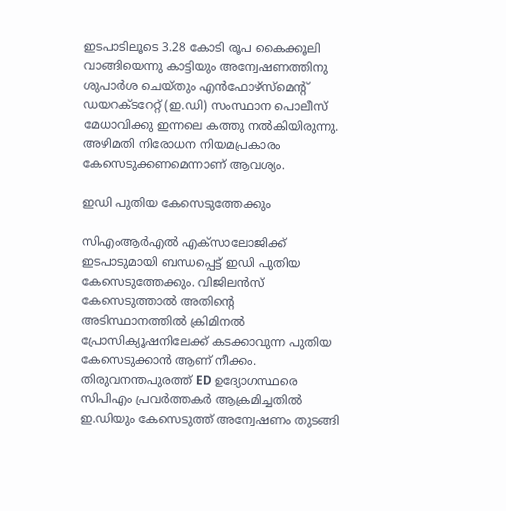ഇടപാടിലൂടെ 3.28 കോടി രൂപ കൈക്കൂലി വാങ്ങിയെന്നു കാട്ടിയും അന്വേഷണത്തിനു ശുപാർശ ചെയ്തും എൻഫോഴ്സ്മെന്റ് ഡയറക്ടറേറ്റ് (ഇ.ഡി) സംസ്ഥാന പൊലീസ് മേധാവിക്കു ഇന്നലെ കത്തു നൽകിയിരുന്നു. അഴിമതി നിരോധന നിയമപ്രകാരം കേസെടുക്കണമെന്നാണ് ആവശ്യം.

ഇഡി പുതിയ കേസെടുത്തേക്കും

സിഎംആർഎൽ എക്സാലോജിക്ക് ഇടപാടുമായി ബന്ധപ്പെട്ട് ഇഡി പുതിയ കേസെടുത്തേക്കും. വിജിലൻസ് കേസെടുത്താൽ അതിന്റെ അടിസ്ഥാനത്തിൽ ക്രിമിനൽ പ്രോസിക്യൂഷനിലേക്ക് കടക്കാവുന്ന പുതിയ കേസെടുക്കാൻ ആണ് നീക്കം. തിരുവനന്തപുരത്ത് ED ഉദ്യോഗസ്ഥരെ സിപിഎം പ്രവർത്തകർ ആക്രമിച്ചതിൽ ഇ.ഡിയും കേസെടുത്ത് അന്വേഷണം തുടങ്ങി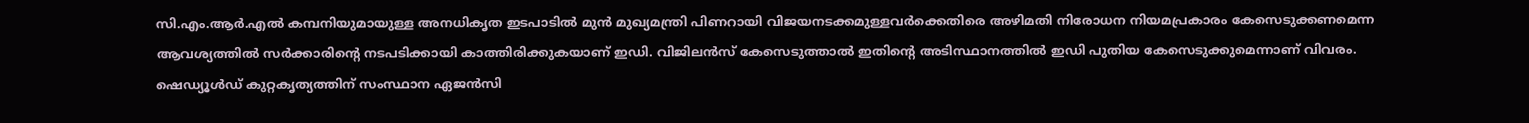സി.എം.ആർ.എൽ കമ്പനിയുമായുള്ള അനധികൃത ഇടപാടിൽ മുൻ മുഖ്യമന്ത്രി പിണറായി വിജയനടക്കമുള്ളവർക്കെതിരെ അഴിമതി നിരോധന നിയമപ്രകാരം കേസെടുക്കണമെന്ന ആവശ്യത്തിൽ സർക്കാരിന്റെ നടപടിക്കായി കാത്തിരിക്കുകയാണ് ഇഡി. വിജിലൻസ് കേസെടുത്താൽ ഇതിന്റെ അടിസ്ഥാനത്തിൽ ഇഡി പുതിയ കേസെടുക്കുമെന്നാണ് വിവരം. ഷെഡ്യൂൾഡ് കുറ്റകൃത്യത്തിന് സംസ്ഥാന ഏജൻസി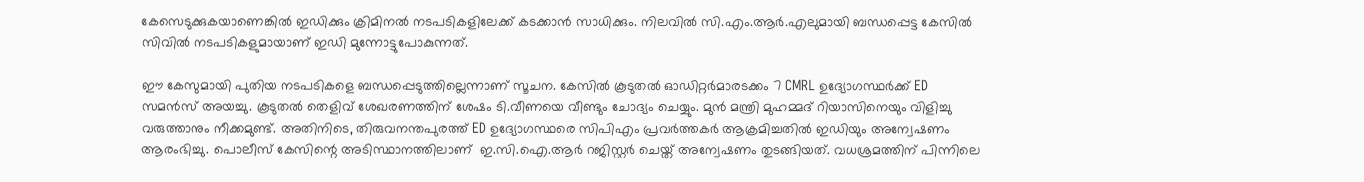കേസെടുക്കുകയാണെങ്കിൽ ഇഡിക്കും ക്രിമിനൽ നടപടികളിലേക്ക് കടക്കാൻ സാധിക്കും. നിലവിൽ സി.എം.ആർ.എലുമായി ബന്ധപ്പെട്ട കേസിൽ സിവിൽ നടപടികളുമായാണ് ഇഡി മുന്നോട്ടുപോകുന്നത്.

ഈ കേസുമായി പുതിയ നടപടികളെ ബന്ധപ്പെടുത്തില്ലെന്നാണ് സൂചന. കേസിൽ കൂടുതൽ ഓഡിറ്റർമാരടക്കം 7 CMRL ഉദ്യോഗസ്ഥർക്ക് ED സമൻസ് അയച്ചു. കൂടുതൽ തെളിവ് ശേഖരണത്തിന് ശേഷം ടി.വീണയെ വീണ്ടും ചോദ്യം ചെയ്യും. മുൻ മന്ത്രി മുഹമ്മദ് റിയാസിനെയും വിളിച്ചു വരുത്താനും നീക്കമുണ്ട്. അതിനിടെ, തിരുവനന്തപുരത്ത് ED ഉദ്യോഗസ്ഥരെ സിപിഎം പ്രവർത്തകർ ആക്രമിച്ചതിൽ ഇഡിയും അന്വേഷണം ആരംഭിച്ചു. പൊലീസ് കേസിന്റെ അടിസ്ഥാനത്തിലാണ്  ഇ.സി.ഐ.ആർ റജിസ്റ്റർ ചെയ്ത് അന്വേഷണം തുടങ്ങിയത്. വധശ്രമത്തിന് പിന്നിലെ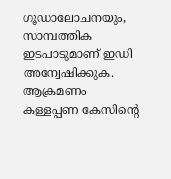ഗൂഡാലോചനയും, സാമ്പത്തിക ഇടപാടുമാണ് ഇഡി അന്വേഷിക്കുക. ആക്രമണം കള്ളപ്പണ കേസിന്റെ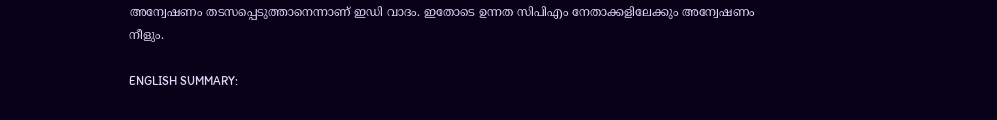അന്വേഷണം തടസപ്പെടുത്താനെന്നാണ് ഇഡി വാദം. ഇതോടെ ഉന്നത സിപിഎം നേതാക്കളിലേക്കും അന്വേഷണം നീളും.

ENGLISH SUMMARY: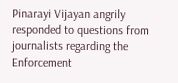Pinarayi Vijayan angrily responded to questions from journalists regarding the Enforcement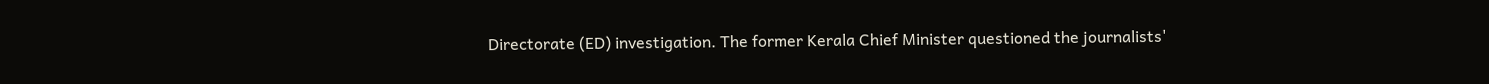Directorate (ED) investigation. The former Kerala Chief Minister questioned the journalists'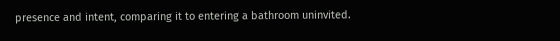presence and intent, comparing it to entering a bathroom uninvited.